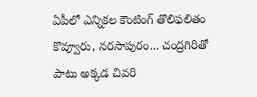ఏపీలో ఎన్నికల కౌంటింగ్ తొలిఫలితం కొవ్వూరు, నరసాపురం... చంద్రగిరితో పాటు అక్కడ చివరి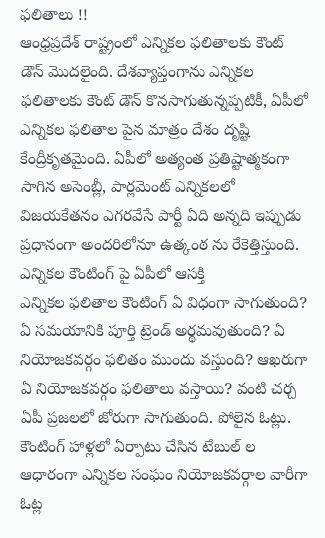ఫలితాలు !!
ఆంధ్రప్రదేశ్ రాష్ట్రంలో ఎన్నికల ఫలితాలకు కౌంట్ డౌన్ మొదలైంది. దేశవ్యాప్తంగాను ఎన్నికల ఫలితాలకు కౌంట్ డౌన్ కొనసాగుతున్నప్పటికీ, ఏపీలో ఎన్నికల ఫలితాల పైన మాత్రం దేశం దృష్టి కేంద్రీకృతమైంది. ఏపీలో అత్యంత ప్రతిష్టాత్మకంగా సాగిన అసెంబ్లీ, పార్లమెంట్ ఎన్నికలలో విజయకేతనం ఎగరవేసే పార్టీ ఏది అన్నది ఇప్పుడు ప్రధానంగా అందరిలోనూ ఉత్కంఠ ను రేకెత్తిస్తుంది.
ఎన్నికల కౌంటింగ్ పై ఏపీలో ఆసక్తి
ఎన్నికల ఫలితాల కౌంటింగ్ ఏ విధంగా సాగుతుంది? ఏ సమయానికి పూర్తి ట్రెండ్ అర్థమవుతుంది? ఏ నియోజకవర్గం ఫలితం ముందు వస్తుంది? ఆఖరుగా ఏ నియోజకవర్గం ఫలితాలు వస్తాయి? వంటి చర్చ ఏపీ ప్రజలలో జోరుగా సాగుతుంది. పోలైన ఓట్లు. కౌంటింగ్ హాళ్లలో ఏర్పాటు చేసిన టేబుల్ ల ఆధారంగా ఎన్నికల సంఘం నియోజకవర్గాల వారీగా ఓట్ల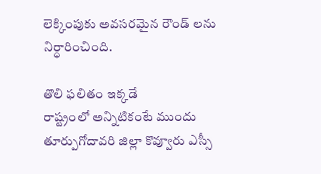లెక్కింపుకు అవసరమైన రౌండ్ లను నిర్ధారించింది.

తొలి ఫలితం ఇక్కడే
రాష్ట్రంలో అన్నిటికంటే ముందు తూర్పుగోదావరి జిల్లా కొవ్వూరు ఎస్సీ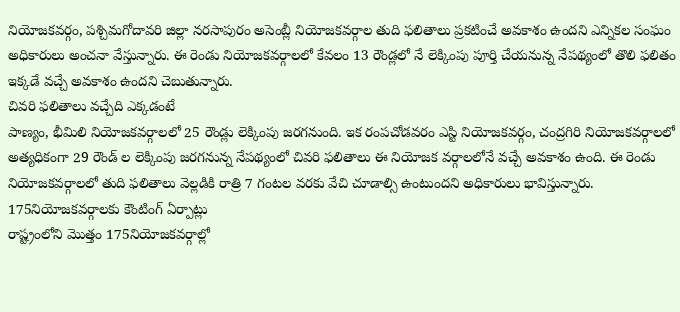నియోజకవర్గం, పశ్చిమగోదావరి జిల్లా నరసాపురం అసెంబ్లీ నియోజకవర్గాల తుది ఫలితాలు ప్రకటించే అవకాశం ఉందని ఎన్నికల సంఘం అధికారులు అంచనా వేస్తున్నారు. ఈ రెండు నియోజకవర్గాలలో కేవలం 13 రౌండ్లలో నే లెక్కింపు పూర్తి చేయనున్న నేపథ్యంలో తొలి ఫలితం ఇక్కడే వచ్చే అవకాశం ఉందని చెబుతున్నారు.
చివరి ఫలితాలు వచ్చేది ఎక్కడంటే
పాణ్యం, భీమిలి నియోజకవర్గాలలో 25 రౌండ్లు లెక్కింపు జరగనుంది. ఇక రంపచోడవరం ఎస్టి నియోజకవర్గం, చంద్రగిరి నియోజకవర్గాలలో అత్యధికంగా 29 రౌండ్ ల లెక్కింపు జరగనున్న నేపథ్యంలో చివరి ఫలితాలు ఈ నియోజక వర్గాలలోనే వచ్చే అవకాశం ఉంది. ఈ రెండు నియోజకవర్గాలలో తుది ఫలితాలు వెల్లడికి రాత్రి 7 గంటల వరకు వేచి చూడాల్సి ఉంటుందని అధికారులు భావిస్తున్నారు.
175నియోజకవర్గాలకు కౌంటింగ్ ఏర్పాట్లు
రాష్ట్రంలోని మొత్తం 175నియోజకవర్గాల్లో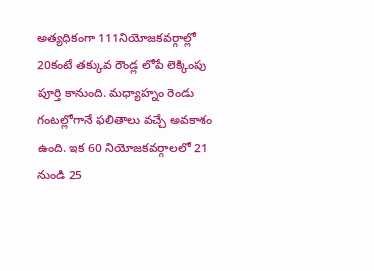అత్యధికంగా 111నియోజకవర్గాల్లో 20కంటే తక్కువ రౌండ్ల లోపే లెక్కింపు పూర్తి కానుంది. మధ్యాహ్నం రెండు గంటల్లోగానే ఫలితాలు వచ్చే అవకాశం ఉంది. ఇక 60 నియోజకవర్గాలలో 21 నుండి 25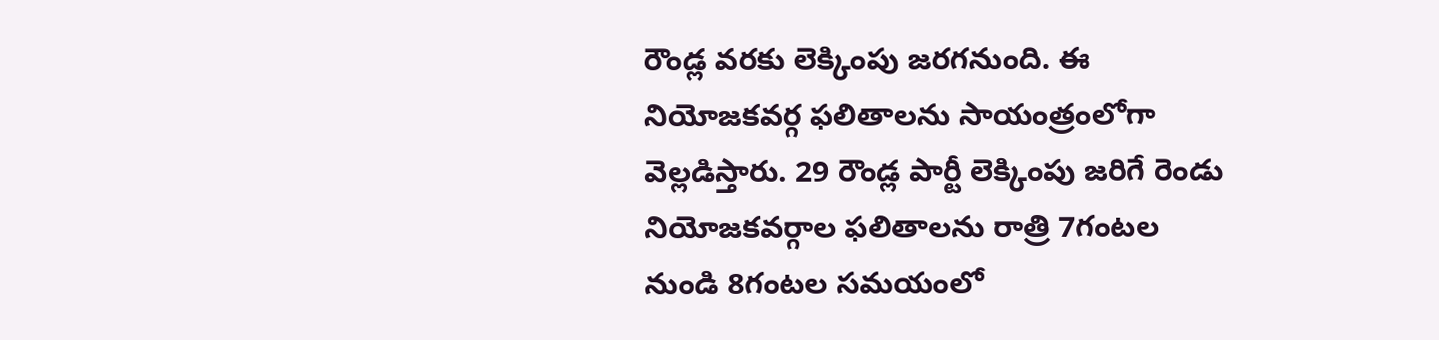రౌండ్ల వరకు లెక్కింపు జరగనుంది. ఈ నియోజకవర్గ ఫలితాలను సాయంత్రంలోగా వెల్లడిస్తారు. 29 రౌండ్ల పార్టీ లెక్కింపు జరిగే రెండు నియోజకవర్గాల ఫలితాలను రాత్రి 7గంటల నుండి 8గంటల సమయంలో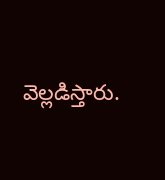వెల్లడిస్తారు.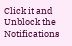Click it and Unblock the Notifications